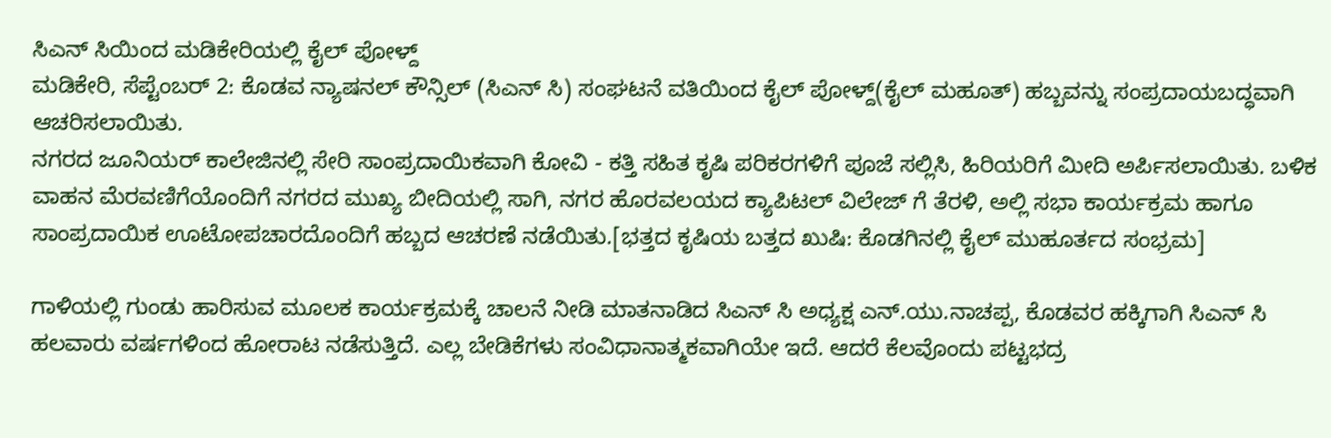ಸಿಎನ್ ಸಿಯಿಂದ ಮಡಿಕೇರಿಯಲ್ಲಿ ಕೈಲ್ ಪೋಳ್ದ್
ಮಡಿಕೇರಿ, ಸೆಪ್ಟೆಂಬರ್ 2: ಕೊಡವ ನ್ಯಾಷನಲ್ ಕೌನ್ಸಿಲ್ (ಸಿಎನ್ ಸಿ) ಸಂಘಟನೆ ವತಿಯಿಂದ ಕೈಲ್ ಪೋಳ್ದ್(ಕೈಲ್ ಮಹೂತ್) ಹಬ್ಬವನ್ನು ಸಂಪ್ರದಾಯಬದ್ಧವಾಗಿ ಆಚರಿಸಲಾಯಿತು.
ನಗರದ ಜೂನಿಯರ್ ಕಾಲೇಜಿನಲ್ಲಿ ಸೇರಿ ಸಾಂಪ್ರದಾಯಿಕವಾಗಿ ಕೋವಿ - ಕತ್ತಿ ಸಹಿತ ಕೃಷಿ ಪರಿಕರಗಳಿಗೆ ಪೂಜೆ ಸಲ್ಲಿಸಿ, ಹಿರಿಯರಿಗೆ ಮೀದಿ ಅರ್ಪಿಸಲಾಯಿತು. ಬಳಿಕ ವಾಹನ ಮೆರವಣಿಗೆಯೊಂದಿಗೆ ನಗರದ ಮುಖ್ಯ ಬೀದಿಯಲ್ಲಿ ಸಾಗಿ, ನಗರ ಹೊರವಲಯದ ಕ್ಯಾಪಿಟಲ್ ವಿಲೇಜ್ ಗೆ ತೆರಳಿ, ಅಲ್ಲಿ ಸಭಾ ಕಾರ್ಯಕ್ರಮ ಹಾಗೂ ಸಾಂಪ್ರದಾಯಿಕ ಊಟೋಪಚಾರದೊಂದಿಗೆ ಹಬ್ಬದ ಆಚರಣೆ ನಡೆಯಿತು.[ಭತ್ತದ ಕೃಷಿಯ ಬತ್ತದ ಖುಷಿ: ಕೊಡಗಿನಲ್ಲಿ ಕೈಲ್ ಮುಹೂರ್ತದ ಸಂಭ್ರಮ]

ಗಾಳಿಯಲ್ಲಿ ಗುಂಡು ಹಾರಿಸುವ ಮೂಲಕ ಕಾರ್ಯಕ್ರಮಕ್ಕೆ ಚಾಲನೆ ನೀಡಿ ಮಾತನಾಡಿದ ಸಿಎನ್ ಸಿ ಅಧ್ಯಕ್ಷ ಎನ್.ಯು.ನಾಚಪ್ಪ, ಕೊಡವರ ಹಕ್ಕಿಗಾಗಿ ಸಿಎನ್ ಸಿ ಹಲವಾರು ವರ್ಷಗಳಿಂದ ಹೋರಾಟ ನಡೆಸುತ್ತಿದೆ. ಎಲ್ಲ ಬೇಡಿಕೆಗಳು ಸಂವಿಧಾನಾತ್ಮಕವಾಗಿಯೇ ಇದೆ. ಆದರೆ ಕೆಲವೊಂದು ಪಟ್ಟಭದ್ರ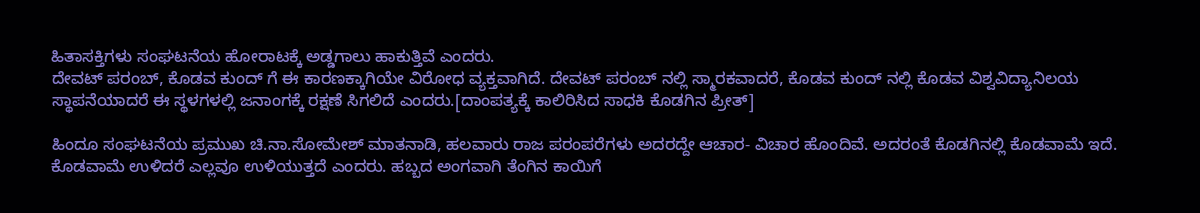ಹಿತಾಸಕ್ತಿಗಳು ಸಂಘಟನೆಯ ಹೋರಾಟಕ್ಕೆ ಅಡ್ಡಗಾಲು ಹಾಕುತ್ತಿವೆ ಎಂದರು.
ದೇವಟ್ ಪರಂಬ್, ಕೊಡವ ಕುಂದ್ ಗೆ ಈ ಕಾರಣಕ್ಕಾಗಿಯೇ ವಿರೋಧ ವ್ಯಕ್ತವಾಗಿದೆ. ದೇವಟ್ ಪರಂಬ್ ನಲ್ಲಿ ಸ್ಮಾರಕವಾದರೆ, ಕೊಡವ ಕುಂದ್ ನಲ್ಲಿ ಕೊಡವ ವಿಶ್ವವಿದ್ಯಾನಿಲಯ ಸ್ಥಾಪನೆಯಾದರೆ ಈ ಸ್ಥಳಗಳಲ್ಲಿ ಜನಾಂಗಕ್ಕೆ ರಕ್ಷಣೆ ಸಿಗಲಿದೆ ಎಂದರು.[ದಾಂಪತ್ಯಕ್ಕೆ ಕಾಲಿರಿಸಿದ ಸಾಧಕಿ ಕೊಡಗಿನ ಪ್ರೀತ್]

ಹಿಂದೂ ಸಂಘಟನೆಯ ಪ್ರಮುಖ ಚಿ.ನಾ.ಸೋಮೇಶ್ ಮಾತನಾಡಿ, ಹಲವಾರು ರಾಜ ಪರಂಪರೆಗಳು ಅದರದ್ದೇ ಆಚಾರ- ವಿಚಾರ ಹೊಂದಿವೆ. ಅದರಂತೆ ಕೊಡಗಿನಲ್ಲಿ ಕೊಡವಾಮೆ ಇದೆ. ಕೊಡವಾಮೆ ಉಳಿದರೆ ಎಲ್ಲವೂ ಉಳಿಯುತ್ತದೆ ಎಂದರು. ಹಬ್ಬದ ಅಂಗವಾಗಿ ತೆಂಗಿನ ಕಾಯಿಗೆ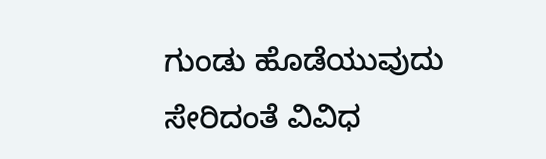ಗುಂಡು ಹೊಡೆಯುವುದು ಸೇರಿದಂತೆ ವಿವಿಧ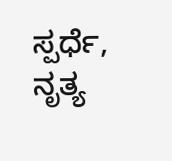ಸ್ಪರ್ಧೆ, ನೃತ್ಯ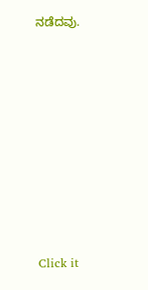ನಡೆದವು.












Click it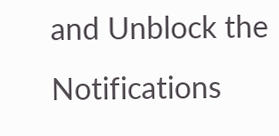and Unblock the Notifications